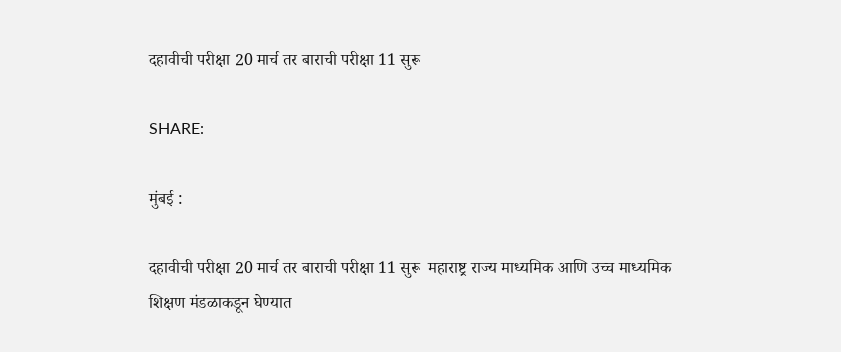दहावीची परीक्षा 20 मार्च तर बाराची परीक्षा 11 सुरू

SHARE:

मुंबई :

दहावीची परीक्षा 20 मार्च तर बाराची परीक्षा 11 सुरू  महाराष्ट्र राज्य माध्यमिक आणि उच्च माध्यमिक शिक्षण मंडळाकडून घेण्यात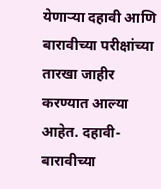येणार्‍या दहावी आणि बारावीच्या परीक्षांच्या तारखा जाहीर करण्यात आल्या आहेत. दहावी-बारावीच्या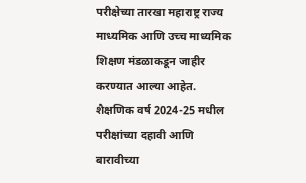परीक्षेच्या तारखा महाराष्ट्र राज्य माध्यमिक आणि उच्च माध्यमिक शिक्षण मंडळाकडून जाहीर करण्यात आल्या आहेत. शैक्षणिक वर्ष 2024-25 मधील परीक्षांच्या दहावी आणि बारावीच्या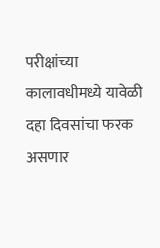परीक्षांच्या कालावधीमध्ये यावेळी दहा दिवसांचा फरक असणार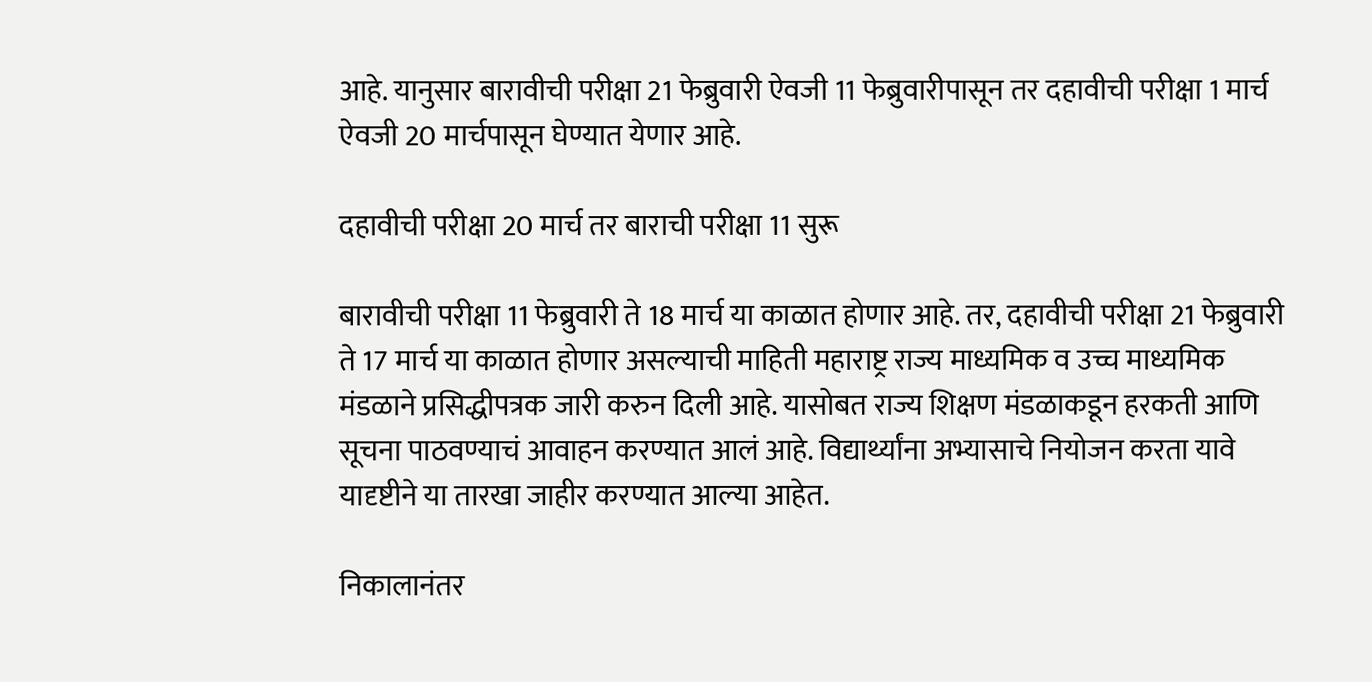आहे. यानुसार बारावीची परीक्षा 21 फेब्रुवारी ऐवजी 11 फेब्रुवारीपासून तर दहावीची परीक्षा 1 मार्च ऐवजी 20 मार्चपासून घेण्यात येणार आहे.

दहावीची परीक्षा 20 मार्च तर बाराची परीक्षा 11 सुरू

बारावीची परीक्षा 11 फेब्रुवारी ते 18 मार्च या काळात होणार आहे. तर, दहावीची परीक्षा 21 फेब्रुवारी ते 17 मार्च या काळात होणार असल्याची माहिती महाराष्ट्र राज्य माध्यमिक व उच्च माध्यमिक मंडळाने प्रसिद्धीपत्रक जारी करुन दिली आहे. यासोबत राज्य शिक्षण मंडळाकडून हरकती आणि सूचना पाठवण्याचं आवाहन करण्यात आलं आहे. विद्यार्थ्यांना अभ्यासाचे नियोजन करता यावे यादृष्टीने या तारखा जाहीर करण्यात आल्या आहेत.

निकालानंतर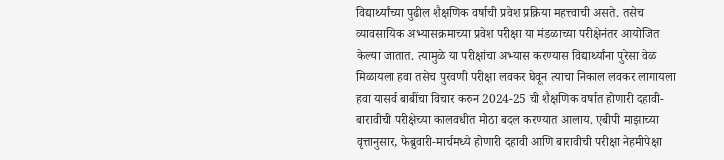विद्यार्थ्यांच्या पुढील शैक्षणिक वर्षाची प्रवेश प्रक्रिया महत्त्वाची असते. तसेच व्यावसायिक अभ्यासक्रमाच्या प्रवेश परीक्षा या मंडळाच्या परीक्षेनंतर आयोजित केल्या जातात. त्यामुळे या परीक्षांचा अभ्यास करण्यास विद्यार्थ्यांना पुरेसा वेळ मिळायला हवा तसेच पुरवणी परीक्षा लवकर घेवून त्याचा निकाल लवकर लागायला हवा यासर्व बाबींचा विचार करुन 2024-25 ची शैक्षणिक वर्षात होणारी दहावी-बारावीची परीक्षेच्या कालवधीत मोठा बदल करण्यात आलाय. एबीपी माझाच्या वृत्तानुसार, फेब्रुवारी-मार्चमध्ये होणारी दहावी आणि बारावीची परीक्षा नेहमीपेक्षा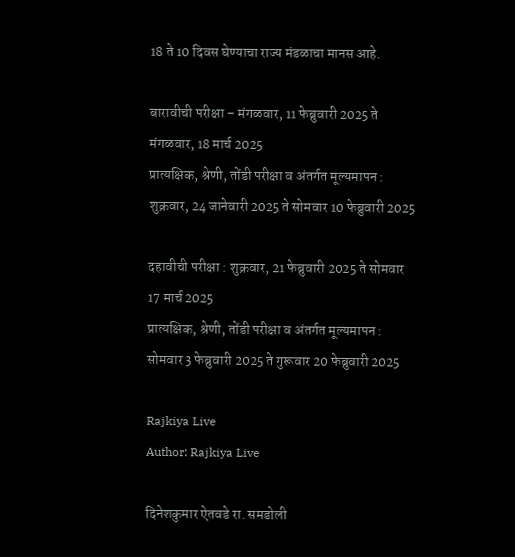18 ते 10 दिवस घेण्याचा राज्य मंडळाचा मानस आहे.

बारावीची परीक्षा – मंगळवार, 11 फेब्रुवारी 2025 ते मंगळवार, 18 मार्च 2025
प्रात्यक्षिक, श्रेणी, तोंडी परीक्षा व अंतर्गत मूल्यमापन : शुक्रवार, 24 जानेवारी 2025 ते सोमवार 10 फेब्रुवारी 2025

दहावीची परीक्षा : शुक्रवार, 21 फेब्रुवारी 2025 ते सोमवार 17 मार्च 2025
प्रात्यक्षिक, श्रेणी, तोंडी परीक्षा व अंतर्गत मूल्यमापन : सोमवार 3 फेब्रुवारी 2025 ते गुरूवार 20 फेब्रुवारी 2025

Rajkiya Live
Author: Rajkiya Live

दिनेशकुमार ऐतवडे रा. समडोली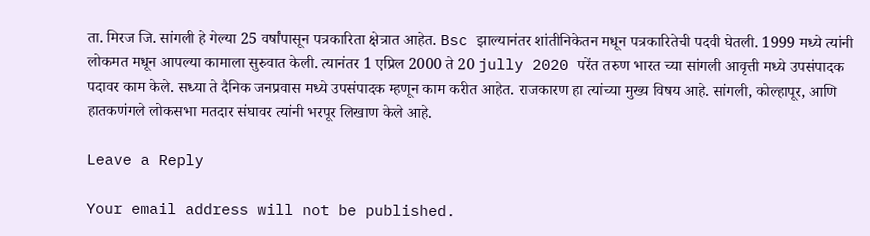ता. मिरज जि. सांगली हे गेल्या 25 वर्षांपासून पत्रकारिता क्षेत्रात आहेत. Bsc झाल्यानंतर शांतीनिकेतन मधून पत्रकारितेची पदवी घेतली. 1999 मध्ये त्यांनी लोकमत मधून आपल्या कामाला सुरुवात केली. त्यानंतर 1 एप्रिल 2000 ते 20 jully 2020 परेंत तरुण भारत च्या सांगली आवृत्ती मध्ये उपसंपादक पदावर काम केले. सध्या ते दैनिक जनप्रवास मध्ये उपसंपादक म्हणून काम करीत आहेत. राजकारण हा त्यांच्या मुख्य विषय आहे. सांगली, कोल्हापूर, आणि हातकणंगले लोकसभा मतदार संघावर त्यांनी भरपूर लिखाण केले आहे.

Leave a Reply

Your email address will not be published.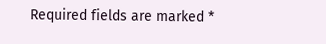Required fields are marked *